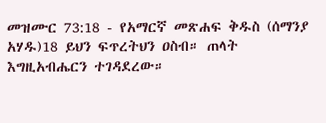መዝሙር 73:18 - የአማርኛ መጽሐፍ ቅዱስ (ሰማንያ አሃዱ)18 ይህን ፍጥረትህን ዐስብ። ጠላት እግዚአብሔርን ተገዳደረው።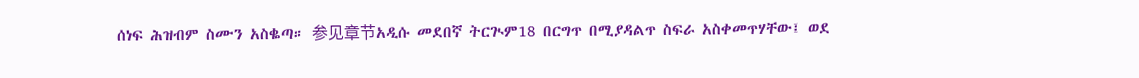ሰነፍ ሕዝብም ስሙን አስቈጣ። 参见章节አዲሱ መደበኛ ትርጒም18 በርግጥ በሚያዳልጥ ስፍራ አስቀመጥሃቸው፤ ወደ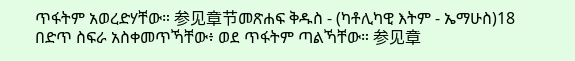ጥፋትም አወረድሃቸው። 参见章节መጽሐፍ ቅዱስ - (ካቶሊካዊ እትም - ኤማሁስ)18 በድጥ ስፍራ አስቀመጥኻቸው፥ ወደ ጥፋትም ጣልኻቸው። 参见章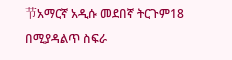节አማርኛ አዲሱ መደበኛ ትርጉም18 በሚያዳልጥ ስፍራ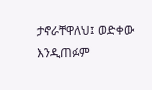ታኖራቸዋለህ፤ ወድቀው እንዲጠፉም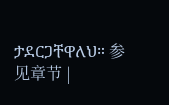ታደርጋቸዋለህ። 参见章节 |